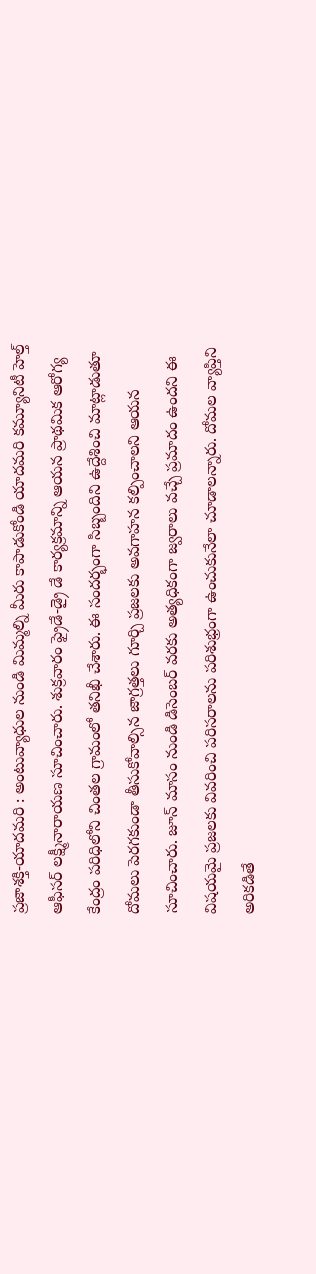ప్రజాశక్తి-యాదమరి : అంటువ్యాధుల నుండి మిమ్మల్ని మీరు కాపాడుకోండి యాదమరి కమ్యూనిటీ హెల్త్ ఆఫీసర్ లక్ష్మీనారాయణ సూచించారు. శుక్రవారం ఫ్రైడే-డ్రై డే కార్యక్రమాన్ని ఆయన ప్రాథమిక ఆరోగ్య కేంద్రం పరిధిలోని చింతల గ్రామంలో తనిఖీ చేశారు. ఈ సందర్భంగా సిబ్బందిని ఉద్దేశించి మాట్లాడుతూ దోమలు పెరగకుండా తీసుకోవాల్సిన జాగ్రత్తలు గూర్చి ప్రజలకు అవగాహన కల్పించాలని ఆయన సూచించారు. జూన్ మాసం నుండి డిసెంబర్ వరకు అత్యధికంగా జ్వరాలు వచ్చే ప్రమాదం ఉందని ఈ విషయమై ప్రజలకు వివరించి పరిసరాలను పరిశుభ్రంగా ఉంచుకునేలా చూడాలన్నారు. దోమల వ్యాప్తిని అరికడితే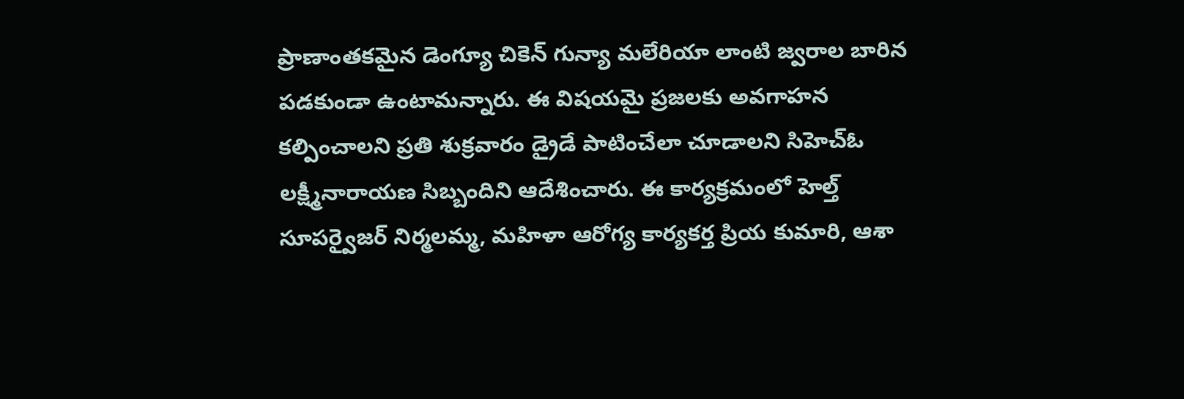ప్రాణాంతకమైన డెంగ్యూ చికెన్ గున్యా మలేరియా లాంటి జ్వరాల బారిన పడకుండా ఉంటామన్నారు. ఈ విషయమై ప్రజలకు అవగాహన కల్పించాలని ప్రతి శుక్రవారం డ్రైడే పాటించేలా చూడాలని సిహెచ్ఓ లక్ష్మీనారాయణ సిబ్బందిని ఆదేశించారు. ఈ కార్యక్రమంలో హెల్త్ సూపర్వైజర్ నిర్మలమ్మ, మహిళా ఆరోగ్య కార్యకర్త ప్రియ కుమారి, ఆశా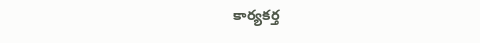కార్యకర్త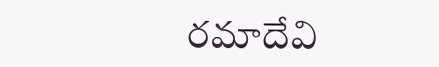రమాదేవి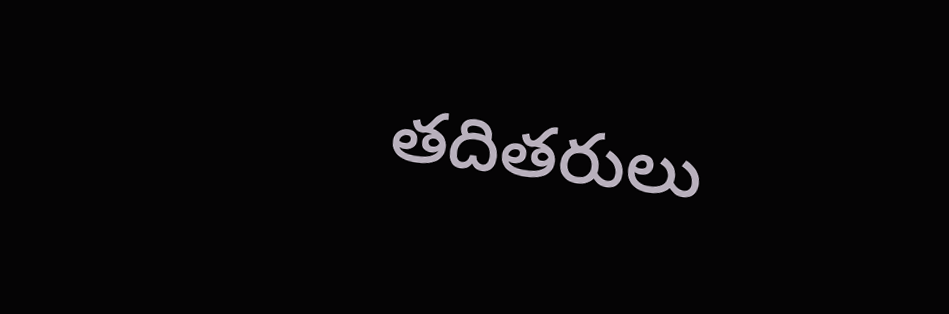తదితరులు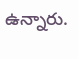ఉన్నారు.